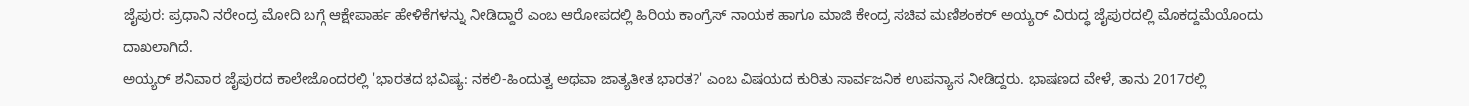ಜೈಪುರ: ಪ್ರಧಾನಿ ನರೇಂದ್ರ ಮೋದಿ ಬಗ್ಗೆ ಆಕ್ಷೇಪಾರ್ಹ ಹೇಳಿಕೆಗಳನ್ನು ನೀಡಿದ್ದಾರೆ ಎಂಬ ಆರೋಪದಲ್ಲಿ ಹಿರಿಯ ಕಾಂಗ್ರೆಸ್ ನಾಯಕ ಹಾಗೂ ಮಾಜಿ ಕೇಂದ್ರ ಸಚಿವ ಮಣಿಶಂಕರ್ ಅಯ್ಯರ್ ವಿರುದ್ಧ ಜೈಪುರದಲ್ಲಿ ಮೊಕದ್ದಮೆಯೊಂದು ದಾಖಲಾಗಿದೆ.
ಅಯ್ಯರ್ ಶನಿವಾರ ಜೈಪುರದ ಕಾಲೇಜೊಂದರಲ್ಲಿ 'ಭಾರತದ ಭವಿಷ್ಯ: ನಕಲಿ-ಹಿಂದುತ್ವ ಅಥವಾ ಜಾತ್ಯತೀತ ಭಾರತ?' ಎಂಬ ವಿಷಯದ ಕುರಿತು ಸಾರ್ವಜನಿಕ ಉಪನ್ಯಾಸ ನೀಡಿದ್ದರು. ಭಾಷಣದ ವೇಳೆ, ತಾನು 2017ರಲ್ಲಿ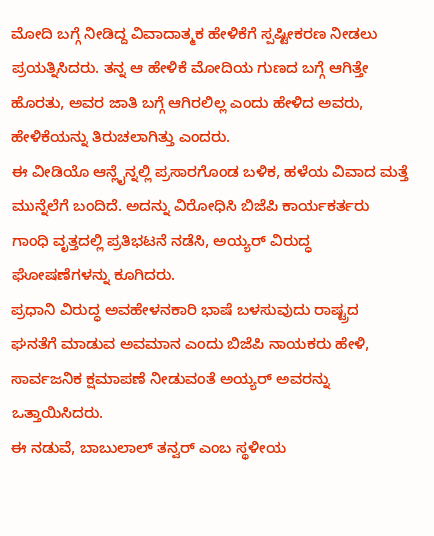ಮೋದಿ ಬಗ್ಗೆ ನೀಡಿದ್ದ ವಿವಾದಾತ್ಮಕ ಹೇಳಿಕೆಗೆ ಸ್ಪಷ್ಟೀಕರಣ ನೀಡಲು ಪ್ರಯತ್ನಿಸಿದರು. ತನ್ನ ಆ ಹೇಳಿಕೆ ಮೋದಿಯ ಗುಣದ ಬಗ್ಗೆ ಆಗಿತ್ತೇ ಹೊರತು, ಅವರ ಜಾತಿ ಬಗ್ಗೆ ಆಗಿರಲಿಲ್ಲ ಎಂದು ಹೇಳಿದ ಅವರು, ಹೇಳಿಕೆಯನ್ನು ತಿರುಚಲಾಗಿತ್ತು ಎಂದರು.
ಈ ವೀಡಿಯೊ ಆನ್ಲೈನ್ನಲ್ಲಿ ಪ್ರಸಾರಗೊಂಡ ಬಳಿಕ, ಹಳೆಯ ವಿವಾದ ಮತ್ತೆ ಮುನ್ನೆಲೆಗೆ ಬಂದಿದೆ. ಅದನ್ನು ವಿರೋಧಿಸಿ ಬಿಜೆಪಿ ಕಾರ್ಯಕರ್ತರು ಗಾಂಧಿ ವೃತ್ತದಲ್ಲಿ ಪ್ರತಿಭಟನೆ ನಡೆಸಿ, ಅಯ್ಯರ್ ವಿರುದ್ಧ ಘೋಷಣೆಗಳನ್ನು ಕೂಗಿದರು.
ಪ್ರಧಾನಿ ವಿರುದ್ಧ ಅವಹೇಳನಕಾರಿ ಭಾಷೆ ಬಳಸುವುದು ರಾಷ್ಟ್ರದ ಘನತೆಗೆ ಮಾಡುವ ಅವಮಾನ ಎಂದು ಬಿಜೆಪಿ ನಾಯಕರು ಹೇಳಿ, ಸಾರ್ವಜನಿಕ ಕ್ಷಮಾಪಣೆ ನೀಡುವಂತೆ ಅಯ್ಯರ್ ಅವರನ್ನು ಒತ್ತಾಯಿಸಿದರು.
ಈ ನಡುವೆ, ಬಾಬುಲಾಲ್ ತನ್ವರ್ ಎಂಬ ಸ್ಥಳೀಯ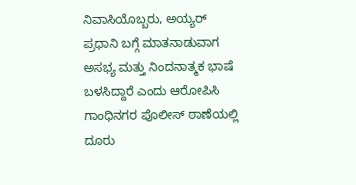ನಿವಾಸಿಯೊಬ್ಬರು, ಅಯ್ಯರ್ ಪ್ರಧಾನಿ ಬಗ್ಗೆ ಮಾತನಾಡುವಾಗ ಅಸಭ್ಯ ಮತ್ತು ನಿಂದನಾತ್ಮಕ ಭಾಷೆ ಬಳಸಿದ್ದಾರೆ ಎಂದು ಆರೋಪಿಸಿ ಗಾಂಧಿನಗರ ಪೊಲೀಸ್ ಠಾಣೆಯಲ್ಲಿ ದೂರು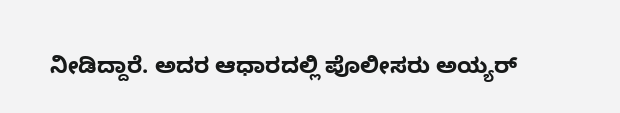ನೀಡಿದ್ದಾರೆ. ಅದರ ಆಧಾರದಲ್ಲಿ ಪೊಲೀಸರು ಅಯ್ಯರ್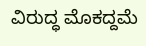ವಿರುದ್ಧ ಮೊಕದ್ದಮೆ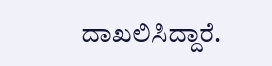ದಾಖಲಿಸಿದ್ದಾರೆ.